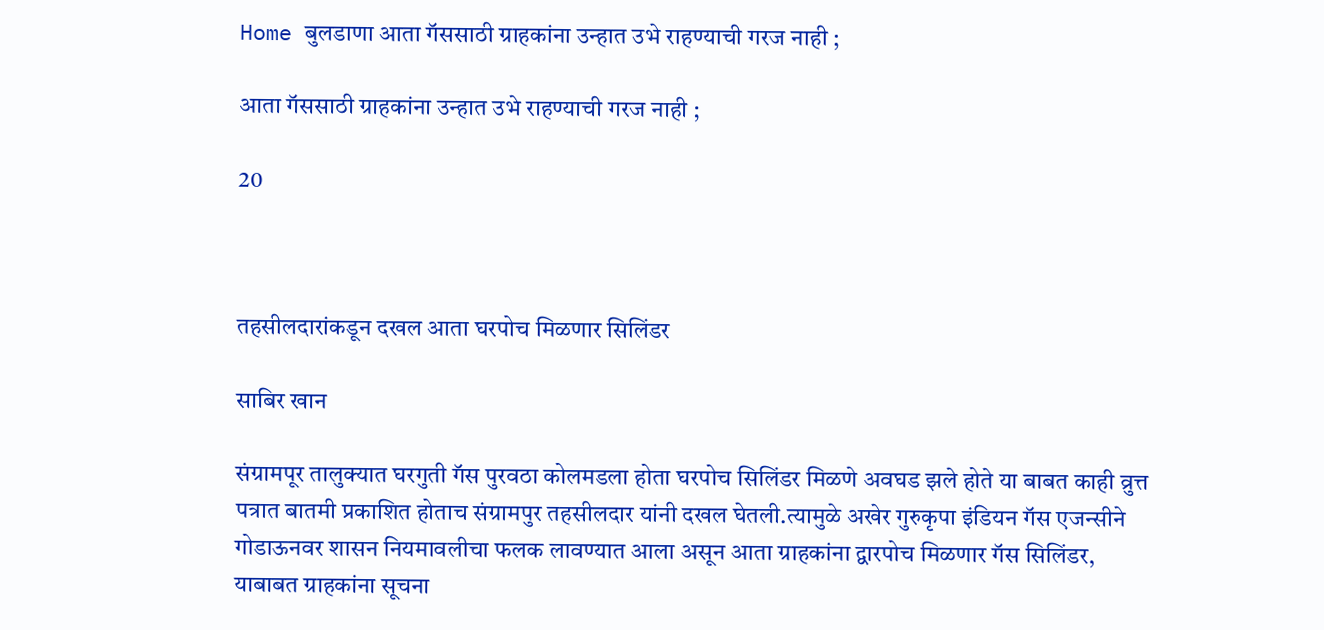Home बुलडाणा आता गॅससाठी ग्राहकांना उन्हात उभे राहण्याची गरज नाही ;

आता गॅससाठी ग्राहकांना उन्हात उभे राहण्याची गरज नाही ;

20



तहसीलदारांकडून दखल आता घरपोच मिळणार सिलिंडर

साबिर खान

संग्रामपूर तालुक्यात घरगुती गॅस पुरवठा कोलमडला होता घरपोच सिलिंडर मिळणे अवघड झले होते या बाबत काही व्रुत्त पत्रात बातमी प्रकाशित होताच संग्रामपुर तहसीलदार यांनी दखल घेतली.त्यामुळे अखेर गुरुकृपा इंडियन गॅस एजन्सीने गोडाऊनवर शासन नियमावलीचा फलक लावण्यात आला असून आता ग्राहकांना द्वारपोच मिळणार गॅस सिलिंडर, याबाबत ग्राहकांना सूचना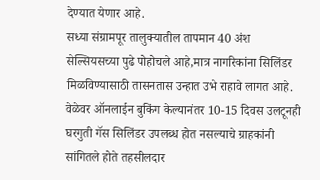देण्यात येणार आहे.
सध्या संग्रामपूर तालुक्यातील तापमान 40 अंश सेल्सियसच्या पुढे पोहोचले आहे,मात्र नागरिकांना सिलिंडर मिळविण्यासाठी तासनतास उन्हात उभे राहावे लागत आहे. वेळेवर ऑनलाईन बुकिंग केल्यानंतर 10-15 दिवस उलटूनही घरगुती गॅस सिलिंडर उपलब्ध होत नसल्याचे ग्राहकांनी सांगितले होते तहसीलदार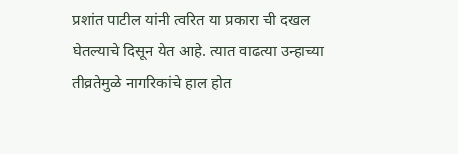प्रशांत पाटील यांनी त्वरित या प्रकारा ची दखल घेतल्याचे दिसून येत आहे. त्यात वाढत्या उन्हाच्या तीव्रतेमुळे नागरिकांचे हाल होत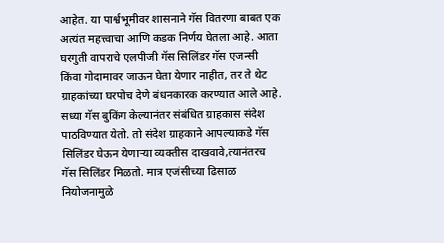आहेत. या पार्श्वभूमीवर शासनाने गॅस वितरणा बाबत एक अत्यंत महत्त्वाचा आणि कडक निर्णय घेतला आहे. आता घरगुती वापराचे एलपीजी गॅस सिलिंडर गॅस एजन्सी किंवा गोदामावर जाऊन घेता येणार नाहीत, तर ते थेट ग्राहकांच्या घरपोच देणे बंधनकारक करण्यात आले आहे. सध्या गॅस बुकिंग केल्यानंतर संबंधित ग्राहकास संदेश पाठविण्यात येतो. तो संदेश ग्राहकाने आपल्याकडे गॅस सिलिंडर घेऊन येणाऱ्या व्यक्तीस दाखवावे,त्यानंतरच गॅस सिलिंडर मिळतो. मात्र एजंसीच्या ढिसाळ नियोजनामुळे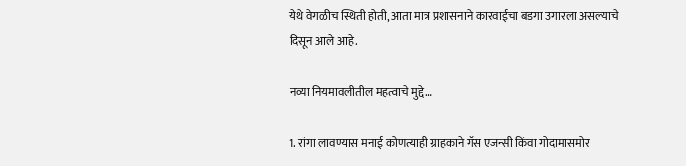येथे वेगळीच स्थिती होती, आता मात्र प्रशासनाने कारवाईचा बडगा उगारला असल्याचे दिसून आले आहे.

नव्या नियमावलीतील महत्वाचे मुद्दे…

1. रांगा लावण्यास मनाई कोणत्याही ग्राहकाने गॅस एजन्सी किंवा गोदामासमोर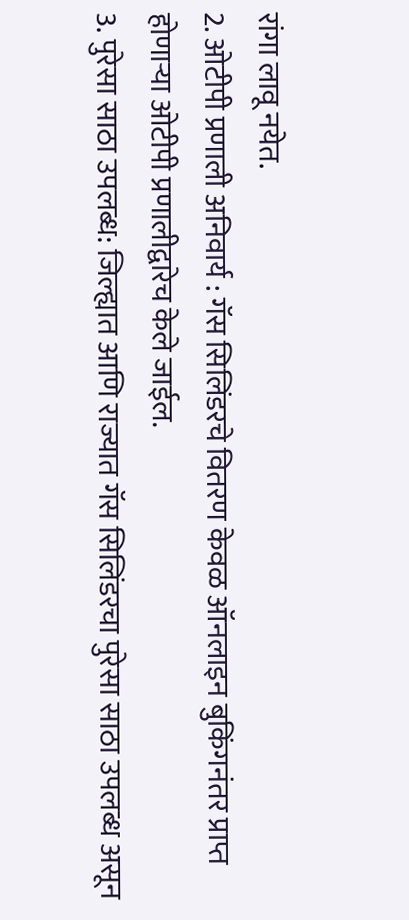रांगा लावू नयेत.
2. ओटीपी प्रणाली अनिवार्य : गॅस सिलिंडरचे वितरण केवळ ऑनलाइन बुकिंगनंतर प्राप्त होणाऱ्या ओटीपी प्रणालीद्वारेच केले जाईल.
3. पुरेसा साठा उपलब्ध: जिल्ह्यात आणि राज्यात गॅस सिलिंडरचा पुरेसा साठा उपलब्ध असून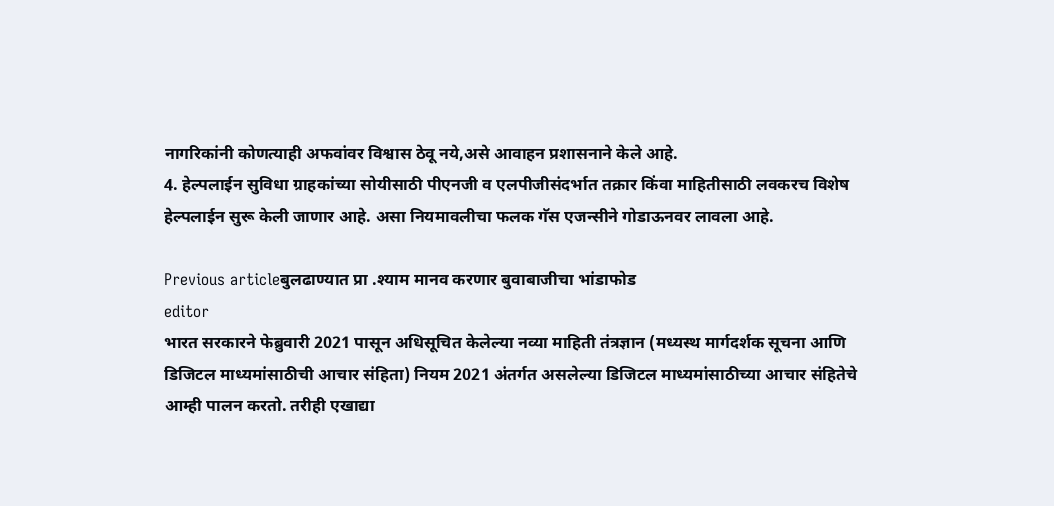नागरिकांनी कोणत्याही अफवांवर विश्वास ठेवू नये,असे आवाहन प्रशासनाने केले आहे.
4. हेल्पलाईन सुविधा ग्राहकांच्या सोयीसाठी पीएनजी व एलपीजीसंदर्भात तक्रार किंवा माहितीसाठी लवकरच विशेष हेल्पलाईन सुरू केली जाणार आहे. असा नियमावलीचा फलक गॅस एजन्सीने गोडाऊनवर लावला आहे.

Previous articleबुलढाण्यात प्रा .श्याम मानव करणार बुवाबाजीचा भांडाफोड
editor
भारत सरकारने फेब्रुवारी 2021 पासून अधिसूचित केलेल्या नव्या माहिती तंत्रज्ञान (मध्यस्थ मार्गदर्शक सूचना आणि डिजिटल माध्यमांसाठीची आचार संहिता) नियम 2021 अंतर्गत असलेल्या डिजिटल माध्यमांसाठीच्या आचार संहितेचे आम्ही पालन करतो. तरीही एखाद्या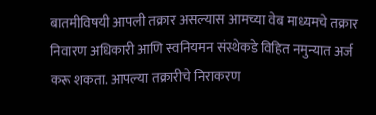बातमीविषयी आपली तक्रार असल्यास आमच्या वेब माध्यमचे तक्रार निवारण अधिकारी आणि स्वनियमन संस्थेकडे विहित नमुन्यात अर्ज करू शकता. आपल्या तक्रारीचे निराकरण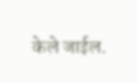केले जाईल.